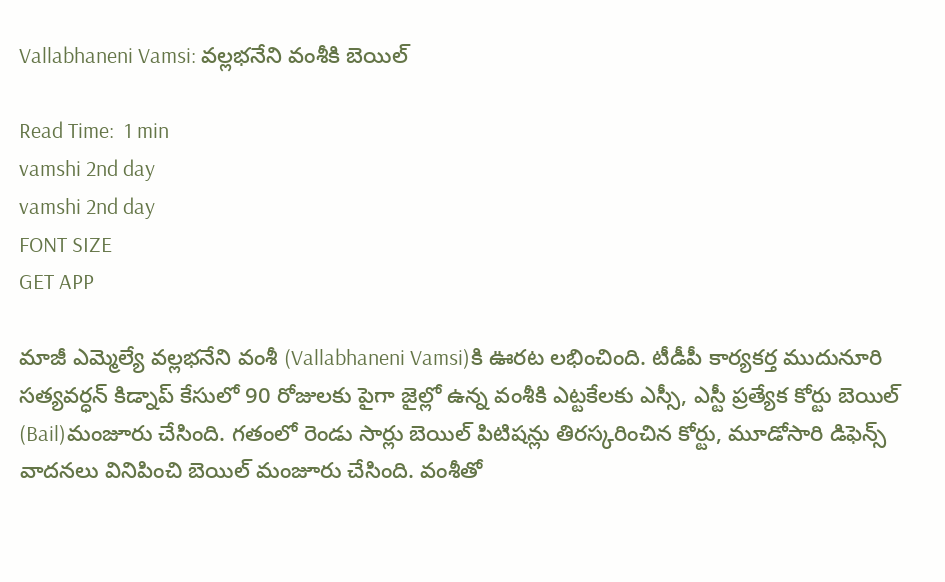Vallabhaneni Vamsi: వల్లభనేని వంశీకి బెయిల్

Read Time:  1 min
vamshi 2nd day
vamshi 2nd day
FONT SIZE
GET APP

మాజీ ఎమ్మెల్యే వల్లభనేని వంశీ (Vallabhaneni Vamsi)కి ఊరట లభించింది. టీడీపీ కార్యకర్త ముదునూరి సత్యవర్ధన్ కిడ్నాప్ కేసులో 90 రోజులకు పైగా జైల్లో ఉన్న వంశీకి ఎట్టకేలకు ఎస్సీ, ఎస్టీ ప్రత్యేక కోర్టు బెయిల్ (Bail)మంజూరు చేసింది. గతంలో రెండు సార్లు బెయిల్ పిటిషన్లు తిరస్కరించిన కోర్టు, మూడోసారి డిఫెన్స్ వాదనలు వినిపించి బెయిల్ మంజూరు చేసింది. వంశీతో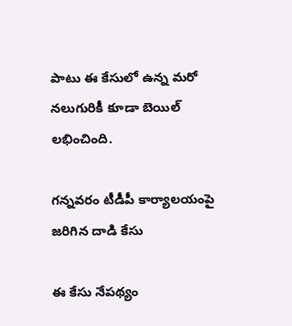పాటు ఈ కేసులో ఉన్న మరో నలుగురికీ కూడా బెయిల్ లభించింది.

గన్నవరం టీడీపీ కార్యాలయంపై జరిగిన దాడి కేసు

ఈ కేసు నేపథ్యం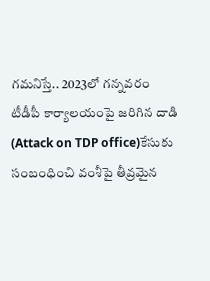గమనిస్తే.. 2023లో గన్నవరం టీడీపీ కార్యాలయంపై జరిగిన దాడి (Attack on TDP office)కేసుకు సంబంధించి వంశీపై తీవ్రమైన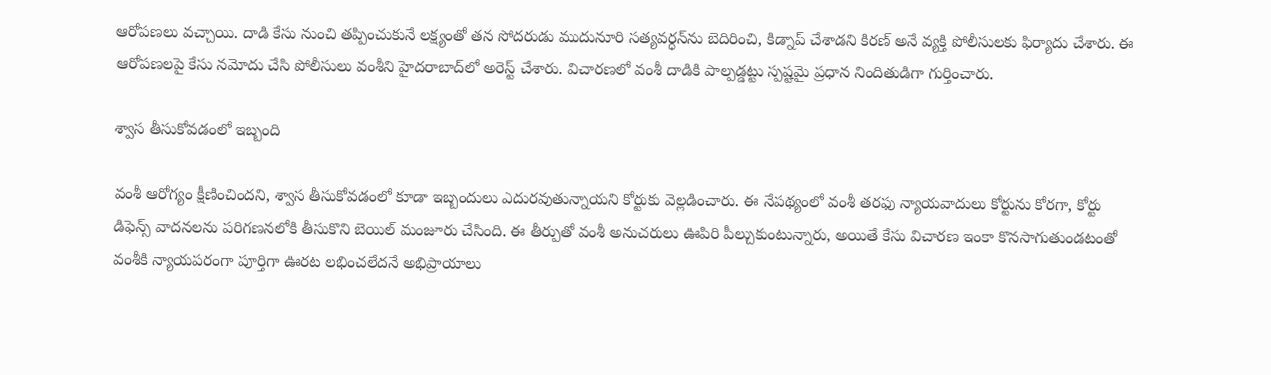ఆరోపణలు వచ్చాయి. దాడి కేసు నుంచి తప్పించుకునే లక్ష్యంతో తన సోదరుడు ముదునూరి సత్యవర్ధన్‌ను బెదిరించి, కిడ్నాప్ చేశాడని కిరణ్ అనే వ్యక్తి పోలీసులకు ఫిర్యాదు చేశారు. ఈ ఆరోపణలపై కేసు నమోదు చేసి పోలీసులు వంశీని హైదరాబాద్‌లో అరెస్ట్ చేశారు. విచారణలో వంశీ దాడికి పాల్పడ్డట్టు స్పష్టమై ప్రధాన నిందితుడిగా గుర్తించారు.

శ్వాస తీసుకోవడంలో ఇబ్బంది

వంశీ ఆరోగ్యం క్షీణించిందని, శ్వాస తీసుకోవడంలో కూడా ఇబ్బందులు ఎదురవుతున్నాయని కోర్టుకు వెల్లడించారు. ఈ నేపథ్యంలో వంశీ తరఫు న్యాయవాదులు కోర్టును కోరగా, కోర్టు డిఫెన్స్ వాదనలను పరిగణనలోకి తీసుకొని బెయిల్ మంజూరు చేసింది. ఈ తీర్పుతో వంశీ అనుచరులు ఊపిరి పీల్చుకుంటున్నారు, అయితే కేసు విచారణ ఇంకా కొనసాగుతుండటంతో వంశీకి న్యాయపరంగా పూర్తిగా ఊరట లభించలేదనే అభిప్రాయాలు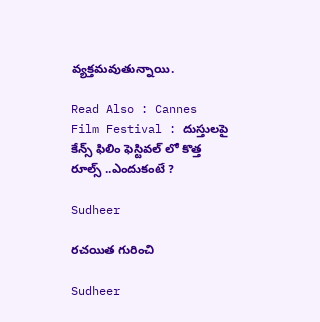వ్యక్తమవుతున్నాయి.

Read Also : Cannes Film Festival : దుస్తులపై కేన్స్ ఫిలిం ఫెస్టివల్ లో కొత్త రూల్స్ ..ఎందుకంటే ?

Sudheer

రచయిత గురించి

Sudheer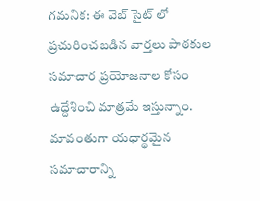గమనిక: ఈ వెబ్ సైట్ లో ప్రచురించబడిన వార్తలు పాఠకుల సమాచార ప్రయోజనాల కోసం ఉద్దేశించి మాత్రమే ఇస్తున్నాం. మావంతుగా యధార్థమైన సమాచారాన్ని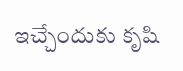ఇచ్చేందుకు కృషి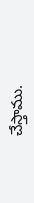చేస్తాము.